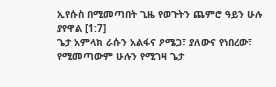ኢየሱስ በሚመጣበት ጊዜ የወጉትን ጨምሮ ዓይን ሁሉ ያየዋል [1:7]
ጌታ አምላክ ራሱን አልፋና ዖሜጋ፣ ያለውና የነበረው፣ የሚመጣውም ሁሉን የሚገዛ ጌታ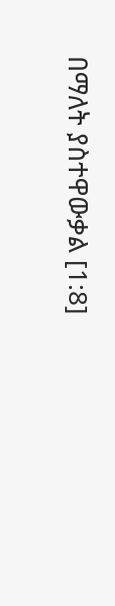በማለት ያስተዋውቃል [1:8]